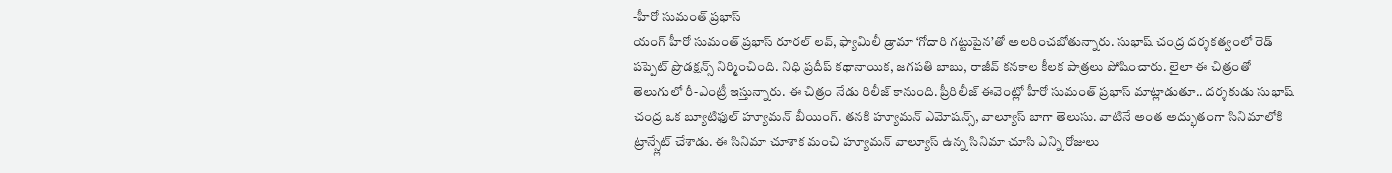-హీరో సుమంత్ ప్రభాస్
యంగ్ హీరో సుమంత్ ప్రభాస్ రూరల్ లవ్, ఫ్యామిలీ డ్రామా ‘గోదారి గట్టుపైన’తో అలరించబోతున్నారు. సుభాష్ చంద్ర దర్శకత్వంలో రెడ్ పప్పెట్ ప్రొడక్షన్స్ నిర్మించింది. నిధి ప్రదీప్ కథానాయిక, జగపతి బాబు, రాజీవ్ కనకాల కీలక పాత్రలు పోషించారు. లైలా ఈ చిత్రంతో తెలుగులో రీ-ఎంట్రీ ఇస్తున్నారు. ఈ చిత్రం నేడు రిలీజ్ కానుంది. ప్రీరిలీజ్ ఈవెంట్లో హీరో సుమంత్ ప్రభాస్ మాట్లాడుతూ.. దర్శకుడు సుభాష్ చంద్ర ఒక బ్యూటిఫుల్ హ్యూమన్ బీయింగ్. తనకి హ్యూమన్ ఎమోషన్స్, వాల్యూస్ బాగా తెలుసు. వాటినే అంత అద్భుతంగా సినిమాలోకి ట్రాన్స్లేట్ చేశాడు. ఈ సినిమా చూశాక మంచి హ్యూమన్ వాల్యూస్ ఉన్న సినిమా చూసి ఎన్ని రోజులు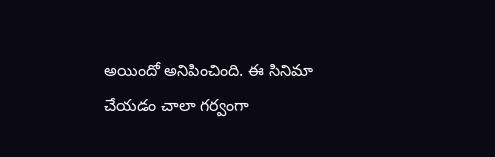అయిందో అనిపించింది. ఈ సినిమా చేయడం చాలా గర్వంగా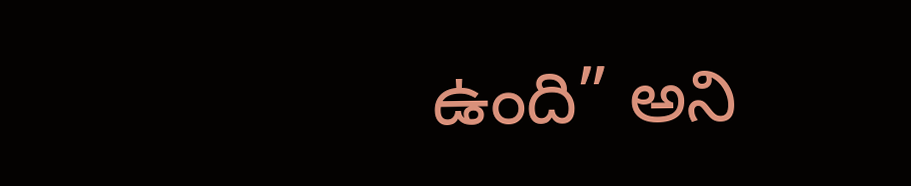ఉంది” అని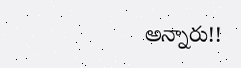అన్నారు!!